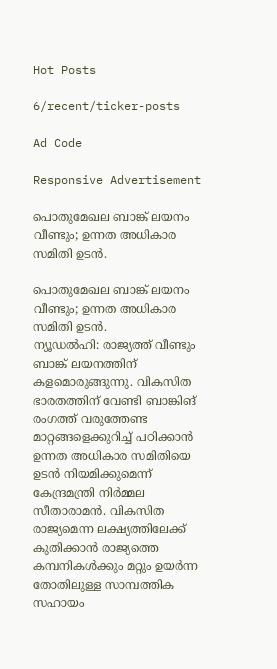Hot Posts

6/recent/ticker-posts

Ad Code

Responsive Advertisement

പൊതുമേഖല ബാങ്ക് ലയനം വീണ്ടും; ഉന്നത അധികാര സമിതി ഉടൻ.

പൊതുമേഖല ബാങ്ക് ലയനം വീണ്ടും; ഉന്നത അധികാര സമിതി ഉടൻ.
ന്യൂഡൽഹി: രാജ്യത്ത് വീണ്ടും ബാങ്ക് ലയനത്തിന് കളമൊരുങ്ങുന്നു. വികസിത ഭാരതത്തിന് വേണ്ടി ബാങ്കിങ് രംഗത്ത് വരുത്തേണ്ട മാറ്റങ്ങളെക്കുറിച്ച് പഠിക്കാൻ ഉന്നത അധികാര സമിതിയെ ഉടൻ നിയമിക്കുമെന്ന് കേന്ദ്രമന്ത്രി നിര്‍മ്മല സീതാരാമൻ. വികസിത രാജ്യമെന്ന ലക്ഷ്യത്തിലേക്ക് കുതിക്കാൻ രാജ്യത്തെ കമ്പനികൾക്കും മറ്റും ഉയർന്ന തോതിലുള്ള സാമ്പത്തിക സഹായം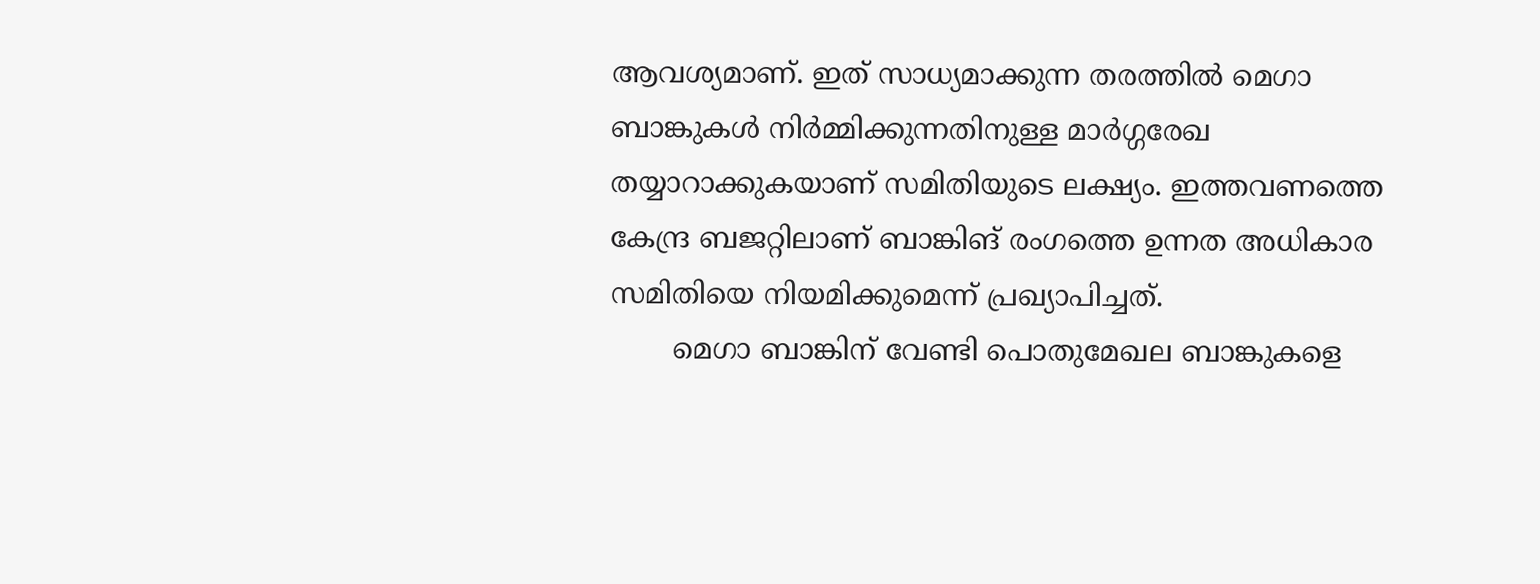ആവശ്യമാണ്. ഇത് സാധ്യമാക്കുന്ന തരത്തിൽ മെഗാ ബാങ്കുകൾ നിർമ്മിക്കുന്നതിനുള്ള മാർഗ്ഗരേഖ തയ്യാറാക്കുകയാണ് സമിതിയുടെ ലക്ഷ്യം. ഇത്തവണത്തെ കേന്ദ്ര ബജറ്റിലാണ് ബാങ്കിങ് രംഗത്തെ ഉന്നത അധികാര സമിതിയെ നിയമിക്കുമെന്ന് പ്രഖ്യാപിച്ചത്.
       മെഗാ ബാങ്കിന് വേണ്ടി പൊതുമേഖല ബാങ്കുകളെ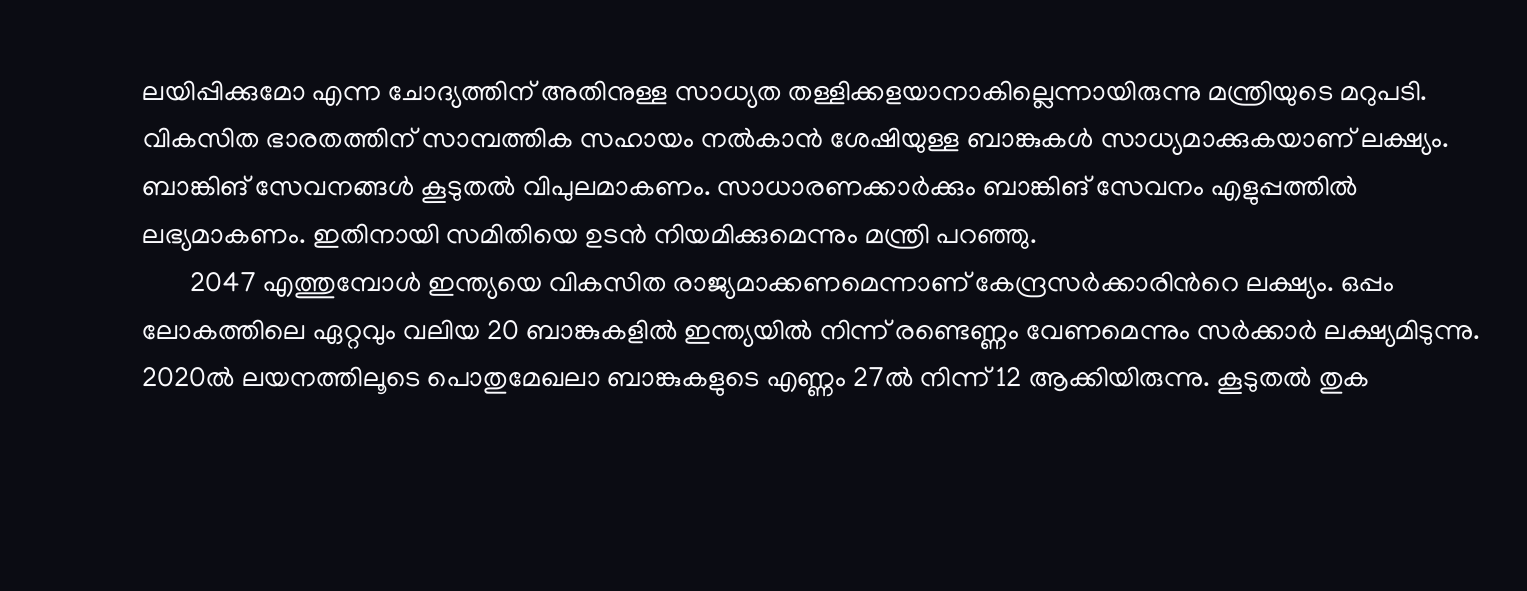ലയിപ്പിക്കുമോ എന്ന ചോദ്യത്തിന് അതിനുള്ള സാധ്യത തള്ളിക്കളയാനാകില്ലെന്നായിരുന്നു മന്ത്രിയുടെ മറുപടി. വികസിത ഭാരതത്തിന് സാമ്പത്തിക സഹായം നൽകാൻ ശേഷിയുള്ള ബാങ്കുകള്‍ സാധ്യമാക്കുകയാണ് ലക്ഷ്യം. ബാങ്കിങ് സേവനങ്ങൾ കൂടുതൽ വിപുലമാകണം. സാധാരണക്കാർക്കും ബാങ്കിങ് സേവനം എളുപ്പത്തിൽ ലഭ്യമാകണം. ഇതിനായി സമിതിയെ ഉടൻ നിയമിക്കുമെന്നും മന്ത്രി പറഞ്ഞു.
       2047 എത്തുമ്പോൾ ഇന്ത്യയെ വികസിത രാജ്യമാക്കണമെന്നാണ് കേന്ദ്രസർക്കാരിന്‍റെ ലക്ഷ്യം. ഒപ്പം ലോകത്തിലെ ഏറ്റവും വലിയ 20 ബാങ്കുകളിൽ ഇന്ത്യയിൽ നിന്ന് രണ്ടെണ്ണം വേണമെന്നും സർക്കാർ ലക്ഷ്യമിടുന്നു. 2020ൽ ലയനത്തിലൂടെ പൊതുമേഖലാ ബാങ്കുകളുടെ എണ്ണം 27ൽ നിന്ന് 12 ആക്കിയിരുന്നു. കൂടുതൽ തുക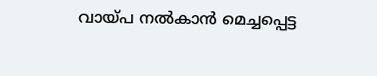വായ്പ നൽകാൻ മെച്ചപ്പെട്ട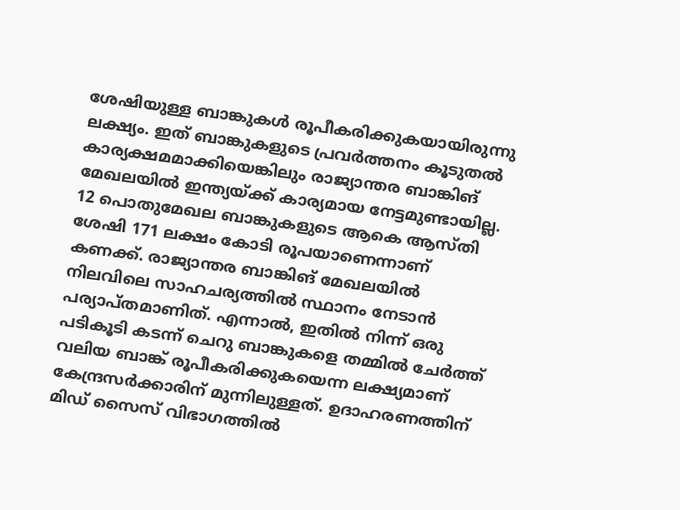ശേഷിയുള്ള ബാങ്കുകൾ രൂപീകരിക്കുകയായിരുന്നു ലക്ഷ്യം. ഇത് ബാങ്കുകളുടെ പ്രവർത്തനം കൂടുതൽ കാര്യക്ഷമമാക്കിയെങ്കിലും രാജ്യാന്തര ബാങ്കിങ് മേഖലയിൽ ഇന്ത്യയ്ക്ക് കാര്യമായ നേട്ടമുണ്ടായില്ല. 12 പൊതുമേഖല ബാങ്കുകളുടെ ആകെ ആസ്തി ശേഷി 171 ലക്ഷം കോടി രൂപയാണെന്നാണ് കണക്ക്. രാജ്യാന്തര ബാങ്കിങ് മേഖലയിൽ നിലവിലെ സാഹചര്യത്തിൽ സ്ഥാനം നേടാൻ പര്യാപ്‍തമാണിത്. എന്നാല്‍, ഇതിൽ നിന്ന് ഒരു പടികൂടി കടന്ന് ചെറു ബാങ്കുകളെ തമ്മിൽ ചേർത്ത് വലിയ ബാങ്ക് രൂപീകരിക്കുകയെന്ന ലക്ഷ്യമാണ് കേന്ദ്രസർക്കാരിന് മുന്നിലുള്ളത്. ഉദാഹരണത്തിന് മിഡ് സൈസ് വിഭാഗത്തിൽ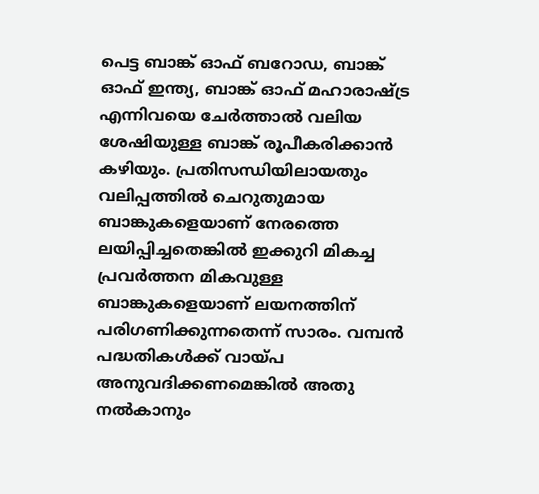പെട്ട ബാങ്ക് ഓഫ് ബറോഡ, ബാങ്ക് ഓഫ് ഇന്ത്യ, ബാങ്ക് ഓഫ് മഹാരാഷ്ട്ര എന്നിവയെ ചേർത്താൽ വലിയ ശേഷിയുള്ള ബാങ്ക് രൂപീകരിക്കാൻ കഴിയും. പ്രതിസന്ധിയിലായതും വലിപ്പത്തിൽ ചെറുതുമായ ബാങ്കുകളെയാണ് നേരത്തെ ലയിപ്പിച്ചതെങ്കിൽ ഇക്കുറി മികച്ച പ്രവർത്തന മികവുള്ള ബാങ്കുകളെയാണ് ലയനത്തിന് പരിഗണിക്കുന്നതെന്ന് സാരം. വമ്പൻ പദ്ധതികൾക്ക് വായ്പ അനുവദിക്കണമെങ്കിൽ അതു നൽകാനും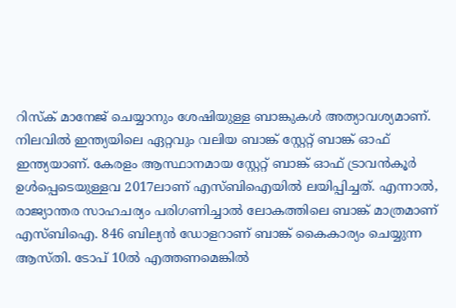റിസ്‍ക് മാനേജ് ചെയ്യാനും ശേഷിയുള്ള ബാങ്കുകൾ അത്യാവശ്യമാണ്. നിലവിൽ ഇന്ത്യയിലെ ഏറ്റവും വലിയ ബാങ്ക് സ്റ്റേറ്റ് ബാങ്ക് ഓഫ് ഇന്ത്യയാണ്. കേരളം ആസ്ഥാനമായ സ്റ്റേറ്റ് ബാങ്ക് ഓഫ് ട്രാവൻകൂർ ഉൾപ്പെടെയുള്ളവ 2017ലാണ് എസ്ബിഐയിൽ ലയിപ്പിച്ചത്. എന്നാൽ, രാജ്യാന്തര സാഹചര്യം പരിഗണിച്ചാൽ ലോകത്തിലെ ബാങ്ക് മാത്രമാണ് എസ്ബിഐ. 846 ബില്യൻ ഡോളറാണ് ബാങ്ക് കൈകാര്യം ചെയ്യുന്ന ആസ്തി. ടോപ് 10ൽ എത്തണമെങ്കിൽ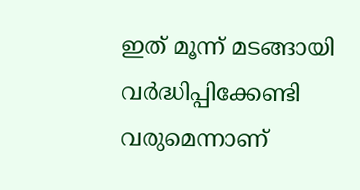ഇത് മൂന്ന് മടങ്ങായി വര്‍ദ്ധിപ്പിക്കേണ്ടി വരുമെന്നാണ്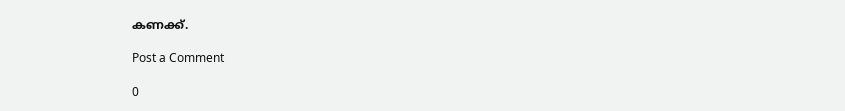കണക്ക്.

Post a Comment

0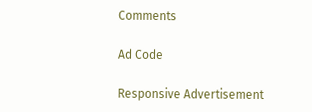Comments

Ad Code

Responsive Advertisement